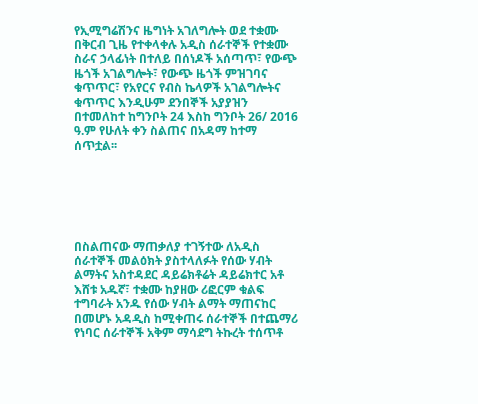የኢሚግሬሽንና ዜግነት አገለግሎት ወደ ተቋሙ በቅርብ ጊዜ የተቀላቀሉ አዲስ ሰራተኞች የተቋሙ ስራና ኃላፊነት በተለይ በሰነዶች አሰጣጥ፣ የውጭ ዜጎች አገልግሎት፣ የውጭ ዜጎች ምዝገባና ቁጥጥር፣ የአየርና የብስ ኬላዎች አገልግሎትና ቁጥጥር እንዲሁም ደንበኞች አያያዝን በተመለከተ ከግንቦት 24 እስከ ግንቦት 26/ 2016 ዓ.ም የሁለት ቀን ስልጠና በአዳማ ከተማ ሰጥቷል፡፡






በስልጠናው ማጠቃለያ ተገኝተው ለአዲስ ሰራተኞች መልዕክት ያስተላለፉት የሰው ሃብት ልማትና አስተዳደር ዳይሬክቶሬት ዳይሬክተር አቶ እሸቱ አዱኛ፣ ተቋሙ ከያዘው ሪፎርም ቁልፍ ተግባራት አንዱ የሰው ሃብት ልማት ማጠናከር በመሆኑ አዳዲስ ከሚቀጠሩ ሰራተኞች በተጨማሪ የነባር ሰራተኞች አቅም ማሳደግ ትኩረት ተሰጥቶ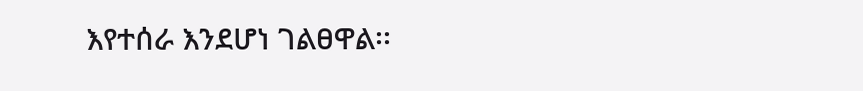እየተሰራ እንደሆነ ገልፀዋል፡፡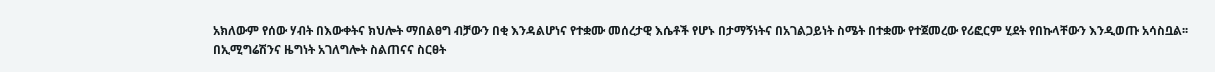አክለውም የሰው ሃብት በእውቀትና ክህሎት ማበልፀግ ብቻውን በቂ እንዳልሆነና የተቋሙ መሰረታዊ እሴቶች የሆኑ በታማኝነትና በአገልጋይነት ስሜት በተቋሙ የተጀመረው የሪፎርም ሂደት የበኩላቸውን እንዲወጡ አሳስቧል፡፡
በኢሚግሬሽንና ዜግነት አገለግሎት ስልጠናና ስርፀት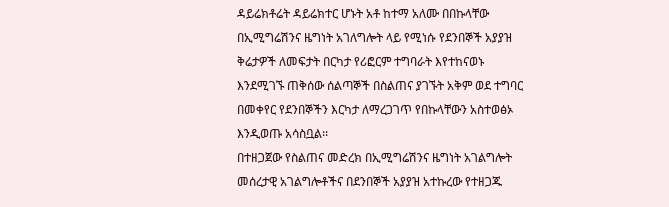ዳይሬክቶሬት ዳይሬክተር ሆኑት አቶ ከተማ አለሙ በበኩላቸው በኢሚግሬሽንና ዜግነት አገለግሎት ላይ የሚነሱ የደንበኞች አያያዝ ቅሬታዎች ለመፍታት በርካታ የሪፎርም ተግባራት እየተከናወኑ እንደሚገኙ ጠቅሰው ሰልጣኞች በስልጠና ያገኙት አቅም ወደ ተግባር በመቀየር የደንበኞችን እርካታ ለማረጋገጥ የበኩላቸውን አስተወፅኦ እንዲወጡ አሳስቧል፡፡
በተዘጋጀው የስልጠና መድረክ በኢሚግሬሽንና ዜግነት አገልግሎት መሰረታዊ አገልግሎቶችና በደንበኞች አያያዝ አተኩረው የተዘጋጁ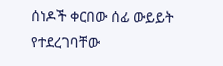ሰነዶች ቀርበው ሰፊ ውይይት የተደረገባቸው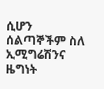ሲሆን ሰልጣኞችም ስለ ኢሚግሬሽንና ዜግነት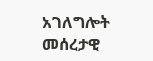አገለግሎት መሰረታዊ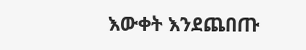እውቀት እንደጨበጡ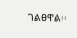ገልፀዋል፡፡